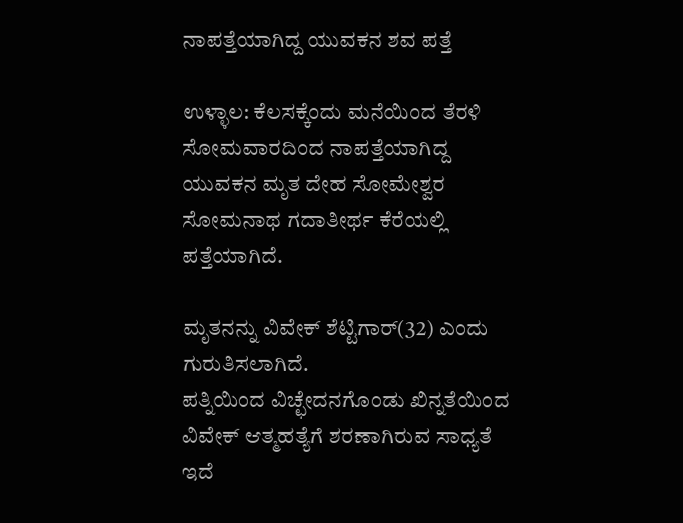ನಾಪತ್ತೆಯಾಗಿದ್ದ ಯುವಕನ ಶವ ಪತ್ತೆ

ಉಳ್ಳಾಲ: ಕೆಲಸಕ್ಕೆಂದು ಮನೆಯಿಂದ ತೆರಳಿ ಸೋಮವಾರದಿಂದ ನಾಪತ್ತೆಯಾಗಿದ್ದ ಯುವಕನ ಮೃತ ದೇಹ ಸೋಮೇಶ್ವರ ಸೋಮನಾಥ ಗದಾತೀರ್ಥ ಕೆರೆಯಲ್ಲಿ ಪತ್ತೆಯಾಗಿದೆ.

ಮೃತನನ್ನು ವಿವೇಕ್ ಶೆಟ್ಟಿಗಾರ್(32) ಎಂದು ಗುರುತಿಸಲಾಗಿದೆ. ಪತ್ನಿಯಿಂದ ‌ವಿಚ್ಛೇದನಗೊಂಡು ಖಿನ್ನತೆಯಿಂದ ವಿವೇಕ್ ಆತ್ಮಹತ್ಯೆಗೆ ಶರಣಾಗಿರುವ ಸಾಧ್ಯತೆ ಇದೆ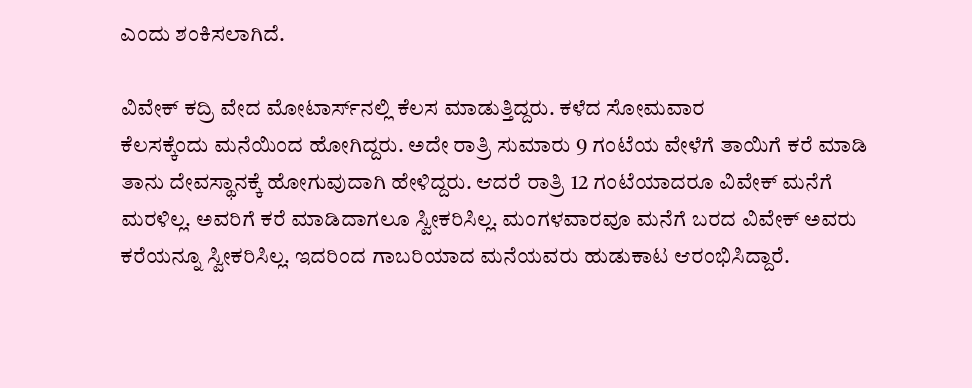ಎಂದು ಶಂಕಿಸಲಾಗಿದೆ.

ವಿವೇಕ್ ಕದ್ರಿ ವೇದ ಮೋಟಾರ್ಸ್‌ನಲ್ಲಿ ಕೆಲಸ ಮಾಡುತ್ತಿದ್ದರು. ಕಳೆದ ಸೋಮವಾರ ಕೆಲಸಕ್ಕೆಂದು ‌ಮನೆಯಿಂದ ಹೋಗಿದ್ದರು. ಅದೇ ರಾತ್ರಿ ಸುಮಾರು 9 ಗಂಟೆಯ ವೇಳೆಗೆ ತಾಯಿಗೆ ಕರೆ ಮಾಡಿ ತಾನು ದೇವಸ್ಥಾನಕ್ಕೆ ಹೋಗುವುದಾಗಿ ಹೇಳಿದ್ದರು. ಆದರೆ ರಾತ್ರಿ 12 ಗಂಟೆಯಾದರೂ ‌ವಿವೇಕ್ ಮನೆಗೆ ಮರಳಿಲ್ಲ. ಅವರಿಗೆ ಕರೆ ಮಾಡಿದಾಗಲೂ ಸ್ವೀಕರಿಸಿಲ್ಲ. ಮಂಗಳವಾರವೂ ಮನೆಗೆ ಬರದ ವಿವೇಕ್ ಅವರು ಕರೆಯನ್ನೂ ‌ಸ್ವೀಕರಿಸಿಲ್ಲ. ಇದರಿಂದ ಗಾಬರಿಯಾದ ಮನೆಯವರು ಹುಡುಕಾಟ ಆರಂಭಿಸಿದ್ದಾರೆ.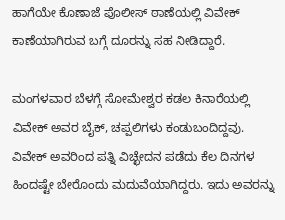ಹಾಗೆಯೇ ಕೊಣಾಜೆ ಪೊಲೀಸ್ ಠಾಣೆಯಲ್ಲಿ ‌ವಿವೇಕ್ ಕಾಣೆಯಾಗಿರುವ ಬಗ್ಗೆ ದೂರನ್ನು ‌ಸಹ ನೀಡಿದ್ದಾರೆ.

ಮಂಗಳವಾರ ಬೆಳಗ್ಗೆ ಸೋಮೇಶ್ವರ ಕಡಲ ಕಿನಾರೆಯಲ್ಲಿ ವಿವೇಕ್ ಅವರ ಬೈಕ್, ಚಪ್ಪಲಿಗಳು ಕಂಡುಬಂದಿದ್ದವು. ವಿವೇಕ್ ಅವರಿಂದ ಪತ್ನಿ ವಿಚ್ಛೇದನ ಪಡೆದು ಕೆಲ ದಿನಗಳ ಹಿಂದಷ್ಟೇ ಬೇರೊಂದು ಮದುವೆಯಾಗಿದ್ದರು. ಇದು ಅವರನ್ನು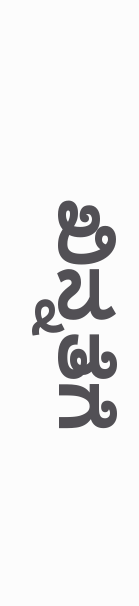ಖಿನ್ನತೆಗೆ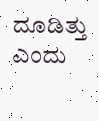ದೂಡಿತ್ತು ಎಂದು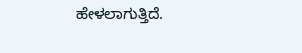ಹೇಳಲಾಗುತ್ತಿದೆ.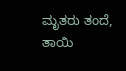ಮೃತರು ‌ತಂದೆ, ತಾಯಿ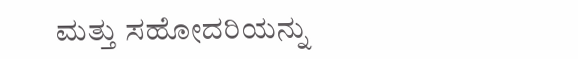ಮತ್ತು ಸಹೋದರಿಯನ್ನು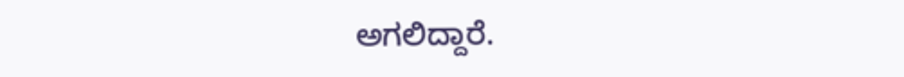ಅಗಲಿದ್ದಾರೆ.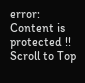error: Content is protected !!
Scroll to Top